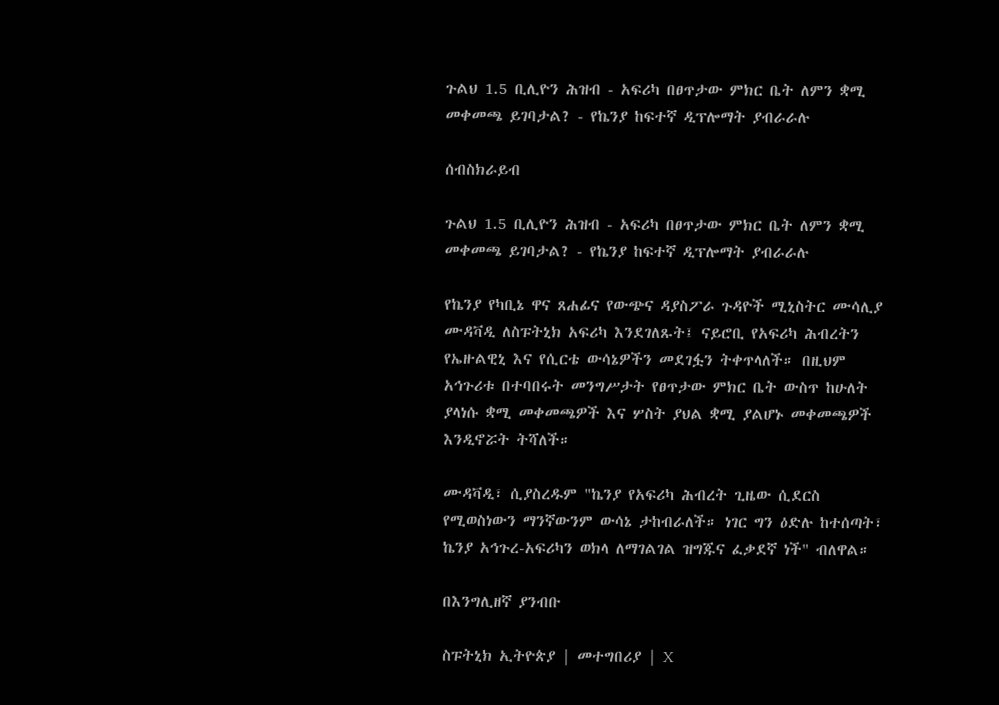ጉልህ 1.5 ቢሊዮን ሕዝብ - አፍሪካ በፀጥታው ምክር ቤት ለምን ቋሚ መቀመጫ ይገባታል? - የኬንያ ከፍተኛ ዲፕሎማት ያብራራሉ

ሰብስክራይብ

ጉልህ 1.5 ቢሊዮን ሕዝብ - አፍሪካ በፀጥታው ምክር ቤት ለምን ቋሚ መቀመጫ ይገባታል? - የኬንያ ከፍተኛ ዲፕሎማት ያብራራሉ

የኬንያ የካቢኔ ዋና ጸሐፊና የውጭና ዳያስፖራ ጉዳዮች ሚኒስትር ሙሳሊያ ሙዳቫዲ ለስፑትኒክ አፍሪካ እንደገለጹት፤ ናይሮቢ የአፍሪካ ሕብረትን የኤዙልዊኒ እና የሲርቴ ውሳኔዎችን መደገፏን ትቀጥላለች። በዚህም አኅጉሪቱ በተባበሩት መንግሥታት የፀጥታው ምክር ቤት ውስጥ ከሁለት ያላነሱ ቋሚ መቀመጫዎች እና ሦስት ያህል ቋሚ ያልሆኑ መቀመጫዎች እንዲኖሯት ትሻለች።

ሙዳቫዲ፣ ሲያስረዱም "ኬንያ የአፍሪካ ሕብረት ጊዜው ሲደርስ የሚወስነውን ማንኛውንም ውሳኔ ታከብራለች። ነገር ግን ዕድሉ ከተሰጣት፣ ኬንያ አኅጉረ-አፍሪካን ወክላ ለማገልገል ዝግጁና ፈቃደኛ ነች" ብለዋል።

በእንግሊዘኛ ያንብቡ

ስፑትኒክ ኢትዮጵያ | መተግበሪያ | X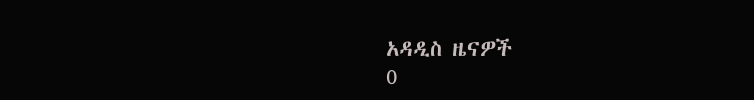አዳዲስ ዜናዎች
0